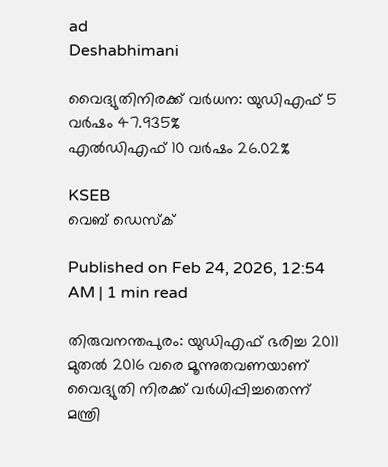ad
Deshabhimani

വൈദ്യുതിനിരക്ക്‌ വർധന: യുഡിഎഫ്‌ 5 വർഷം 47.935%
എൽഡിഎഫ് 10 വർഷം 26.02%

KSEB
വെബ് ഡെസ്ക്

Published on Feb 24, 2026, 12:54 AM | 1 min read

തിരുവനന്തപുരം: യുഡിഎഫ്‌ ഭരിച്ച 2011 മുതൽ 2016 വരെ മൂന്നുതവണയാണ്‌ വൈദ്യുതി നിരക്ക്‌ വർധിപ്പിച്ചതെന്ന്‌ മന്ത്രി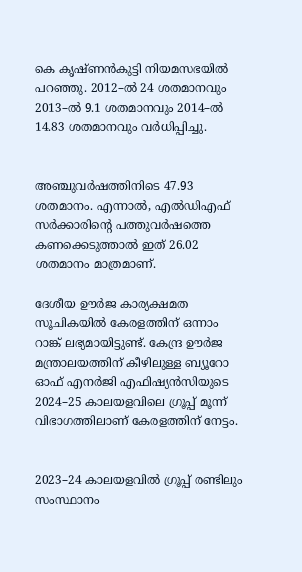കെ കൃഷ്ണൻകുട്ടി നിയമസഭയിൽ പറഞ്ഞു. 2012–ൽ 24 ശതമാനവും 2013–ൽ 9.1 ശതമാനവും 2014–ൽ 14.83 ശതമാനവും വർധിപ്പിച്ചു.


അഞ്ചുവർഷത്തിനിടെ 47.93 ശതമാനം. എന്നാൽ, എൽഡിഎഫ്‌ സർക്കാരിന്റെ പത്തുവർഷത്തെ കണക്കെടുത്താൽ ഇത്‌ 26.02 ശതമാനം മാത്രമാണ്‌.

ദേശീയ ഊർജ കാര്യക്ഷമത സൂചികയിൽ കേരളത്തിന് ഒന്നാം റാങ്ക് ലഭ്യമായിട്ടുണ്ട്‌. കേന്ദ്ര ഊർജ മന്ത്രാലയത്തിന് കീഴിലുള്ള ബ്യൂറോ ഓഫ് എനർജി എഫിഷ്യൻസിയുടെ 2024–25 കാലയളവിലെ ഗ്രൂപ്പ്‌ മൂന്ന് വിഭാഗത്തിലാണ് കേരളത്തിന്‌ നേട്ടം.


2023–24 കാലയളവിൽ ഗ്രൂപ്പ്‌ രണ്ടിലും സംസ്ഥാനം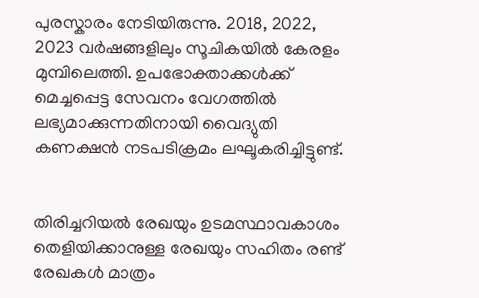പുരസ്കാരം നേടിയിരുന്നു. 2018, 2022, 2023 വർഷങ്ങളിലും സൂചികയിൽ കേരളം മുമ്പിലെത്തി. ഉപഭോക്താക്കൾക്ക് മെച്ചപ്പെട്ട സേവനം വേഗത്തിൽ ലഭ്യമാക്കുന്നതിനായി വൈദ്യുതി കണക്ഷൻ നടപടിക്രമം ലഘൂകരിച്ചിട്ടുണ്ട്‌.


തിരിച്ചറിയൽ രേഖയും ഉടമസ്ഥാവകാശം തെളിയിക്കാനുള്ള രേഖയും സഹിതം രണ്ട് രേഖകൾ മാത്രം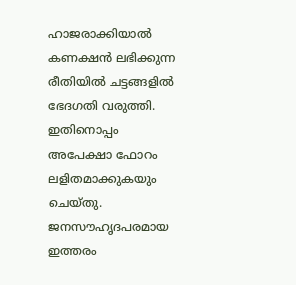ഹാജരാക്കിയാൽ കണക്ഷൻ ലഭിക്കുന്ന രീതിയിൽ ചട്ടങ്ങളിൽ ഭേദഗതി വരുത്തി. ഇതിനൊപ്പം അപേക്ഷാ ഫോറം ലളിതമാക്കുകയും ചെയ്തു. ജനസൗഹൃദപരമായ ഇത്തരം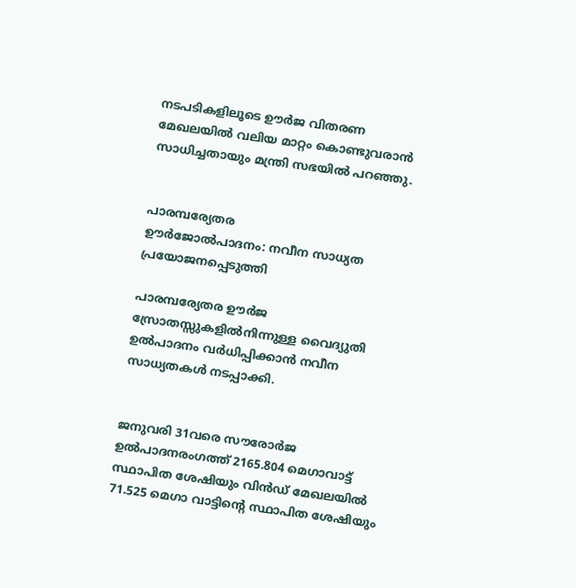നടപടികളിലൂടെ ഊർജ വിതരണ മേഖലയിൽ വലിയ മാറ്റം കൊണ്ടുവരാൻ സാധിച്ചതായും മന്ത്രി സഭയിൽ പറഞ്ഞു.


പാരമ്പര്യേതര
ഉ‍ൗർജോൽപാദനം: നവീന സാധ്യത പ്രയോജനപ്പെടുത്തി

പാരമ്പര്യേതര ഊർജ സ്രോതസ്സുകളിൽനിന്നുള്ള വൈദ്യുതി ഉൽപാദനം വർധിപ്പിക്കാൻ നവീന സാധ്യതകൾ നടപ്പാക്കി.


ജനുവരി 31വരെ സ‍ൗരോർജ ഉൽപാദനരംഗത്ത്‌ 2165.804 മെഗാവാട്ട്‌ സ്ഥാപിത ശേഷിയും വിൻഡ്‌ മേഖലയിൽ 71.525 മെഗാ വാട്ടിന്റെ സ്ഥാപിത ശേഷിയും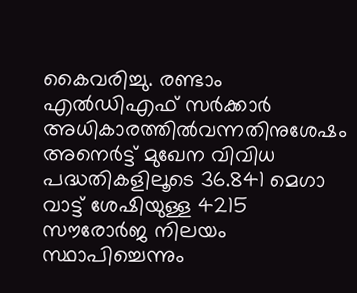കൈവരിച്ചു. രണ്ടാം എൽഡിഎഫ്‌ സർക്കാർ അധികാരത്തിൽവന്നതിനുശേഷം അനെർട്ട്‌ മുഖേന വിവിധ പദ്ധതികളിലൂടെ 36.841 മെഗാ വാട്ട്‌ ശേഷിയുള്ള 4215 സ‍ൗരോർജ നിലയം സ്ഥാപിച്ചെന്നും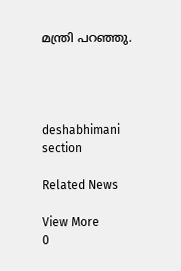മന്ത്രി പറഞ്ഞു.




deshabhimani section

Related News

View More
0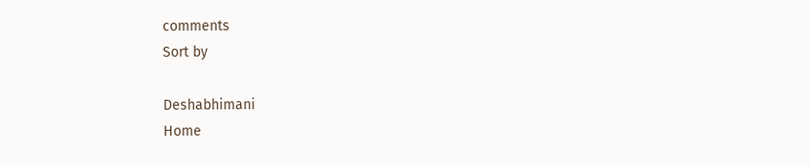comments
Sort by

Deshabhimani
Home